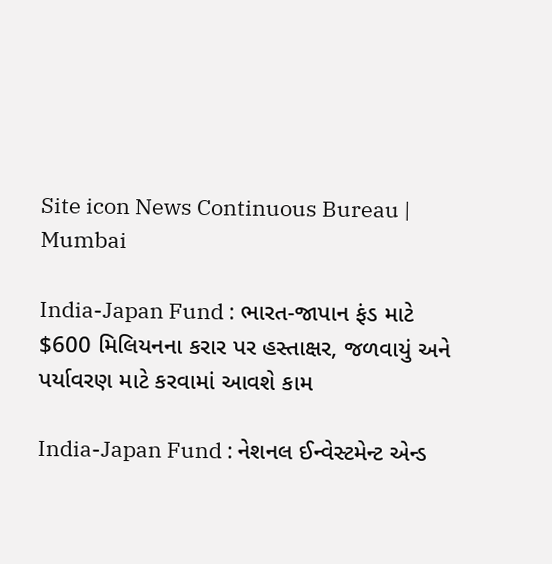Site icon News Continuous Bureau | Mumbai

India-Japan Fund : ભારત-જાપાન ફંડ માટે $600 મિલિયનના કરાર પર હસ્તાક્ષર, જળવાયું અને પર્યાવરણ માટે કરવામાં આવશે કામ

India-Japan Fund : નેશનલ ઈન્વેસ્ટમેન્ટ એન્ડ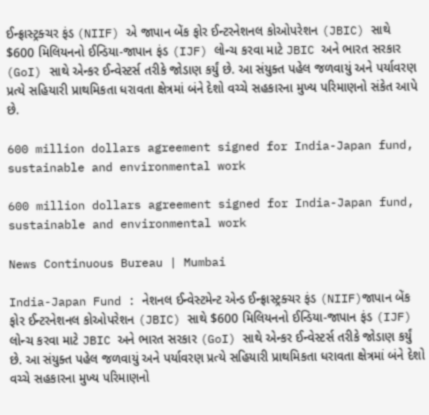ઈન્ફ્રાસ્ટ્રક્ચર ફંડ (NIIF) એ જાપાન બેંક ફોર ઈન્ટરનેશનલ કોઓપરેશન (JBIC) સાથે $600 મિલિયનનો ઈન્ડિયા-જાપાન ફંડ (IJF) લોન્ચ કરવા માટે JBIC અને ભારત સરકાર (GoI) સાથે એન્કર ઈન્વેસ્ટર્સ તરીકે જોડાણ કર્યું છે. આ સંયુક્ત પહેલ જળવાયું અને પર્યાવરણ પ્રત્યે સહિયારી પ્રાથમિકતા ધરાવતા ક્ષેત્રમાં બંને દેશો વચ્ચે સહકારના મુખ્ય પરિમાણનો સંકેત આપે છે.

600 million dollars agreement signed for India-Japan fund, sustainable and environmental work

600 million dollars agreement signed for India-Japan fund, sustainable and environmental work

News Continuous Bureau | Mumbai

India-Japan Fund : નેશનલ ઈન્વેસ્ટમેન્ટ એન્ડ ઈન્ફ્રાસ્ટ્રક્ચર ફંડ (NIIF)જાપાન બેંક ફોર ઈન્ટરનેશનલ કોઓપરેશન (JBIC) સાથે $600 મિલિયનનો ઈન્ડિયા-જાપાન ફંડ (IJF) લોન્ચ કરવા માટે JBIC અને ભારત સરકાર (GoI) સાથે એન્કર ઈન્વેસ્ટર્સ તરીકે જોડાણ કર્યું છે. આ સંયુક્ત પહેલ જળવાયું અને પર્યાવરણ પ્રત્યે સહિયારી પ્રાથમિકતા ધરાવતા ક્ષેત્રમાં બંને દેશો વચ્ચે સહકારના મુખ્ય પરિમાણનો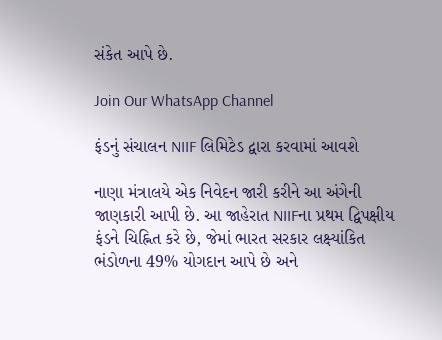સંકેત આપે છે.

Join Our WhatsApp Channel

ફંડનું સંચાલન NIIF લિમિટેડ દ્વારા કરવામાં આવશે

નાણા મંત્રાલયે એક નિવેદન જારી કરીને આ અંગેની જાણકારી આપી છે. આ જાહેરાત NIIFના પ્રથમ દ્વિપક્ષીય ફંડને ચિહ્નિત કરે છે, જેમાં ભારત સરકાર લક્ષ્યાંકિત ભંડોળના 49% યોગદાન આપે છે અને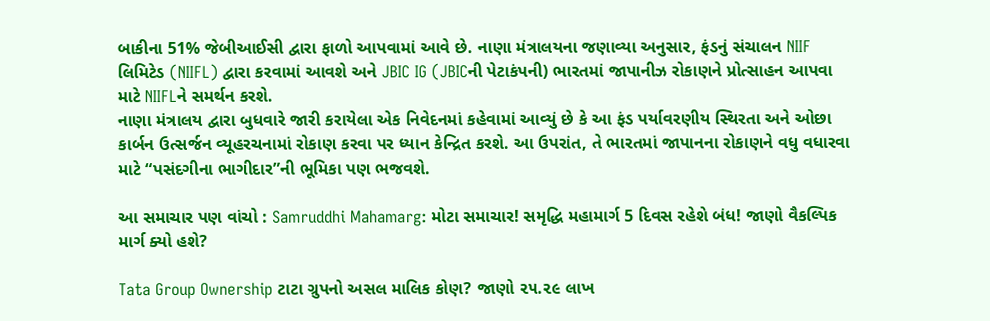બાકીના 51% જેબીઆઈસી દ્વારા ફાળો આપવામાં આવે છે. નાણા મંત્રાલયના જણાવ્યા અનુસાર, ફંડનું સંચાલન NIIF લિમિટેડ (NIIFL) દ્વારા કરવામાં આવશે અને JBIC IG (JBICની પેટાકંપની) ભારતમાં જાપાનીઝ રોકાણને પ્રોત્સાહન આપવા માટે NIIFLને સમર્થન કરશે.
નાણા મંત્રાલય દ્વારા બુધવારે જારી કરાયેલા એક નિવેદનમાં કહેવામાં આવ્યું છે કે આ ફંડ પર્યાવરણીય સ્થિરતા અને ઓછા કાર્બન ઉત્સર્જન વ્યૂહરચનામાં રોકાણ કરવા પર ધ્યાન કેન્દ્રિત કરશે. આ ઉપરાંત, તે ભારતમાં જાપાનના રોકાણને વધુ વધારવા માટે “પસંદગીના ભાગીદાર”ની ભૂમિકા પણ ભજવશે.

આ સમાચાર પણ વાંચો : Samruddhi Mahamarg: મોટા સમાચાર! સમૃદ્ધિ મહામાર્ગ 5 દિવસ રહેશે બંધ! જાણો વૈકલ્પિક માર્ગ ક્યો હશે?

Tata Group Ownership ટાટા ગ્રુપનો અસલ માલિક કોણ? જાણો ૨૫.૨૯ લાખ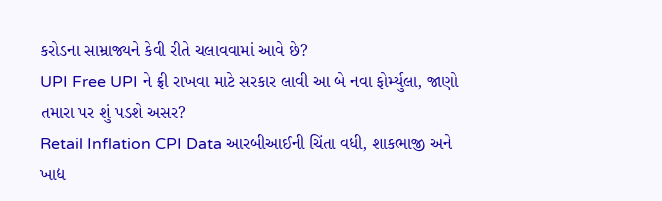કરોડના સામ્રાજ્યને કેવી રીતે ચલાવવામાં આવે છે?
UPI Free UPI ને ફ્રી રાખવા માટે સરકાર લાવી આ બે નવા ફોર્મ્યુલા, જાણો તમારા પર શું પડશે અસર?
Retail Inflation CPI Data આરબીઆઈની ચિંતા વધી, શાકભાજી અને ખાદ્ય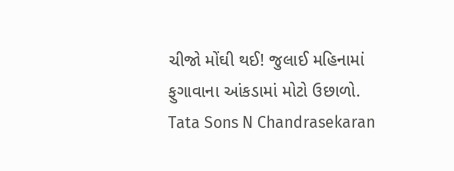ચીજો મોંઘી થઈ! જુલાઈ મહિનામાં ફુગાવાના આંકડામાં મોટો ઉછાળો.
Tata Sons N Chandrasekaran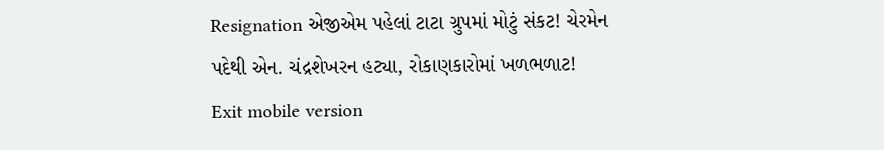Resignation એજીએમ પહેલાં ટાટા ગ્રુપમાં મોટું સંકટ! ચેરમેન પદેથી એન. ચંદ્રશેખરન હટ્યા, રોકાણકારોમાં ખળભળાટ!
Exit mobile version